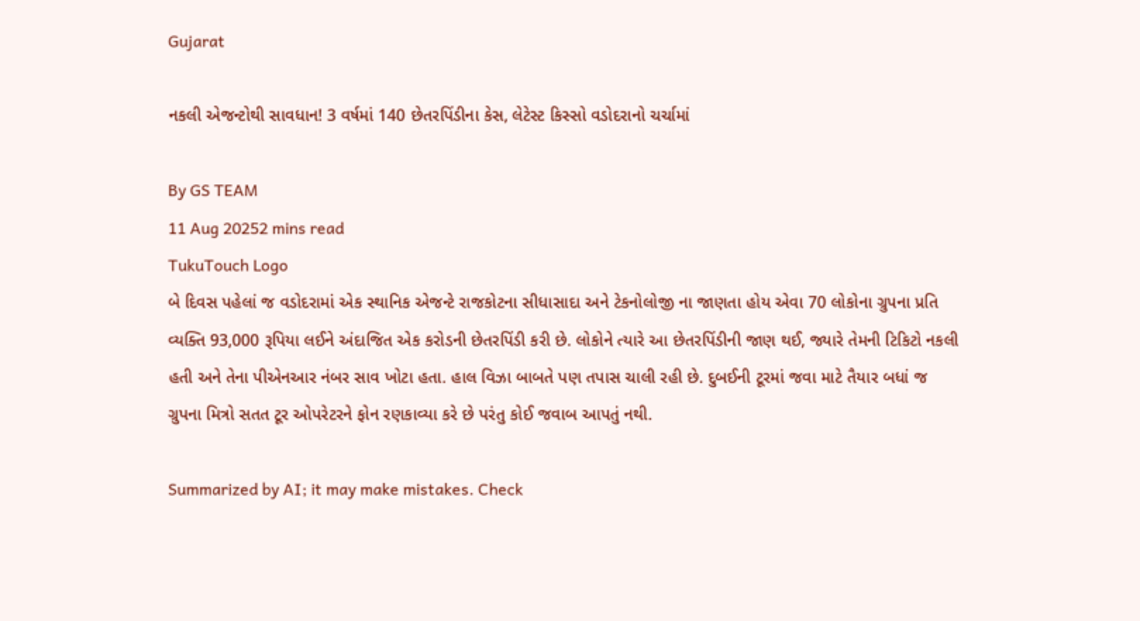Gujarat

નકલી એજન્ટોથી સાવધાન! 3 વર્ષમાં 140 છેતરપિંડીના કેસ, લેટેસ્ટ કિસ્સો વડોદરાનો ચર્ચામાં

By GS TEAM
11 Aug 20252 mins read
TukuTouch Logo
બે દિવસ પહેલાં જ વડોદરામાં એક સ્થાનિક એજન્ટે રાજકોટના સીધાસાદા અને ટેકનોલોજી ના જાણતા હોય એવા 70 લોકોના ગ્રુપના પ્રતિ વ્યક્તિ 93,000 રૂપિયા લઈને અંદાજિત એક કરોડની છેતરપિંડી કરી છે. લોકોને ત્યારે આ છેતરપિંડીની જાણ થઈ, જ્યારે તેમની ટિકિટો નકલી હતી અને તેના પીએનઆર નંબર સાવ ખોટા હતા. હાલ વિઝા બાબતે પણ તપાસ ચાલી રહી છે. દુબઈની ટૂરમાં જવા માટે તૈયાર બધાં જ ગ્રુપના મિત્રો સતત ટૂર ઓપરેટરને ફોન રણકાવ્યા કરે છે પરંતુ કોઈ જવાબ આપતું નથી.

Summarized by AI; it may make mistakes. Check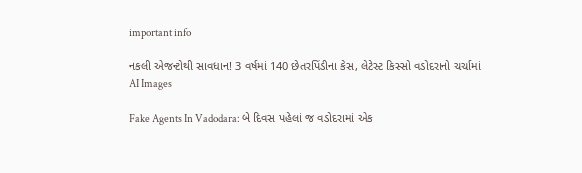important info

નકલી એજન્ટોથી સાવધાન! 3 વર્ષમાં 140 છેતરપિંડીના કેસ, લેટેસ્ટ કિસ્સો વડોદરાનો ચર્ચામાં
AI Images

Fake Agents In Vadodara: બે દિવસ પહેલાં જ વડોદરામાં એક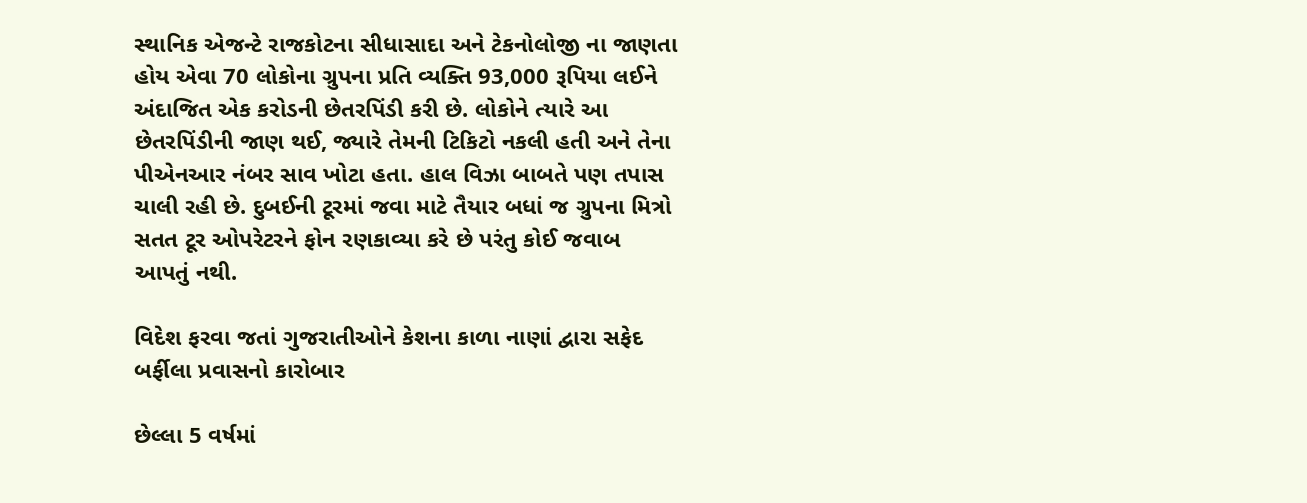સ્થાનિક એજન્ટે રાજકોટના સીધાસાદા અને ટેકનોલોજી ના જાણતા હોય એવા 70 લોકોના ગ્રુપના પ્રતિ વ્યક્તિ 93,000 રૂપિયા લઈને અંદાજિત એક કરોડની છેતરપિંડી કરી છે. લોકોને ત્યારે આ છેતરપિંડીની જાણ થઈ, જ્યારે તેમની ટિકિટો નકલી હતી અને તેના પીએનઆર નંબર સાવ ખોટા હતા. હાલ વિઝા બાબતે પણ તપાસ ચાલી રહી છે. દુબઈની ટૂરમાં જવા માટે તૈયાર બધાં જ ગ્રુપના મિત્રો સતત ટૂર ઓપરેટરને ફોન રણકાવ્યા કરે છે પરંતુ કોઈ જવાબ આપતું નથી.

વિદેશ ફરવા જતાં ગુજરાતીઓને કેશના કાળા નાણાં દ્વારા સફેદ બર્ફીલા પ્રવાસનો કારોબાર

છેલ્લા 5 વર્ષમાં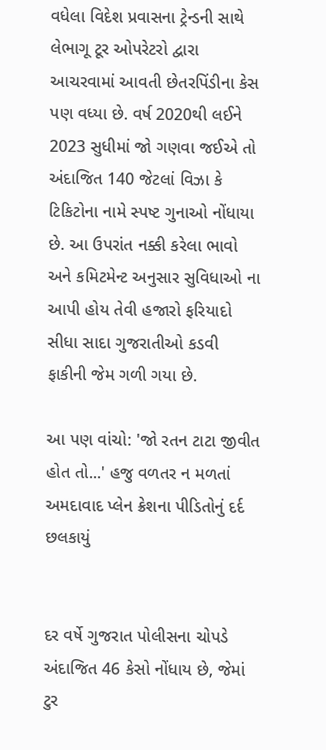વધેલા વિદેશ પ્રવાસના ટ્રેન્ડની સાથે લેભાગૂ ટૂર ઓપરેટરો દ્વારા આચરવામાં આવતી છેતરપિંડીના કેસ પણ વધ્યા છે. વર્ષ 2020થી લઈને  2023 સુધીમાં જો ગણવા જઈએ તો અંદાજિત 140 જેટલાં વિઝા કે ટિકિટોના નામે સ્પષ્ટ ગુનાઓ નોંધાયા છે. આ ઉપરાંત નક્કી કરેલા ભાવો અને કમિટમેન્ટ અનુસાર સુવિધાઓ ના આપી હોય તેવી હજારો ફરિયાદો સીધા સાદા ગુજરાતીઓ કડવી ફાકીની જેમ ગળી ગયા છે.

આ પણ વાંચો: 'જો રતન ટાટા જીવીત હોત તો...' હજુ વળતર ન મળતાં અમદાવાદ પ્લેન ક્રેશના પીડિતોનું દર્દ છલકાયું


દર વર્ષે ગુજરાત પોલીસના ચોપડે અંદાજિત 46 કેસો નોંધાય છે, જેમાં ટુર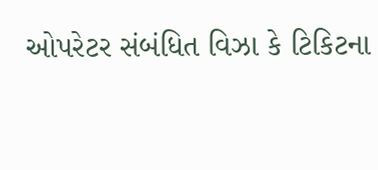ઓપરેટર સંબંધિત વિઝા કે ટિકિટના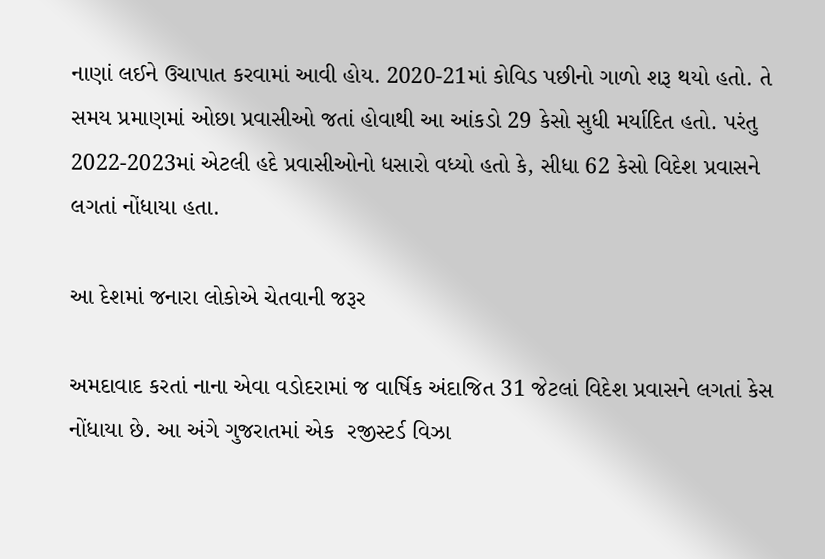નાણાં લઈને ઉચાપાત કરવામાં આવી હોય. 2020-21માં કોવિડ પછીનો ગાળો શરૂ થયો હતો. તે સમય પ્રમાણમાં ઓછા પ્રવાસીઓ જતાં હોવાથી આ આંકડો 29 કેસો સુધી મર્યાદિત હતો. પરંતુ 2022-2023માં એટલી હદે પ્રવાસીઓનો ધસારો વધ્યો હતો કે, સીધા 62 કેસો વિદેશ પ્રવાસને લગતાં નોંધાયા હતા.

આ દેશમાં જનારા લોકોએ ચેતવાની જરૂર

અમદાવાદ કરતાં નાના એવા વડોદરામાં જ વાર્ષિક અંદાજિત 31 જેટલાં વિદેશ પ્રવાસને લગતાં કેસ નોંધાયા છે. આ અંગે ગુજરાતમાં એક  રજીસ્ટર્ડ વિઝા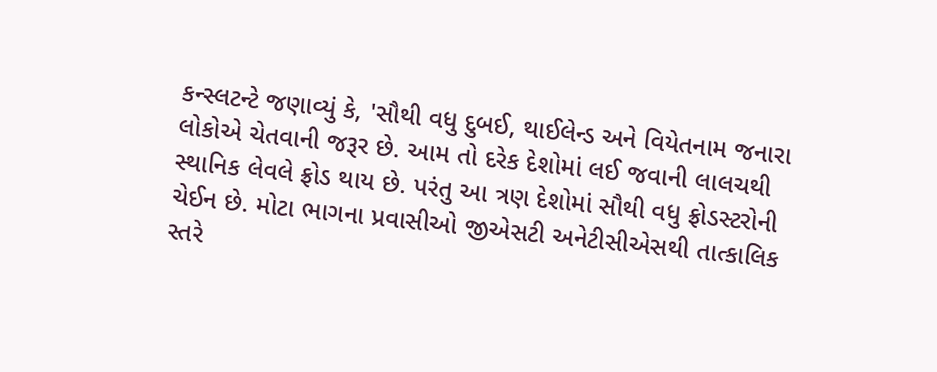કન્સ્લટન્ટે જણાવ્યું કે, 'સૌથી વધુ દુબઈ, થાઈલેન્ડ અને વિયેતનામ જનારા લોકોએ ચેતવાની જરૂર છે. આમ તો દરેક દેશોમાં લઈ જવાની લાલચથી સ્થાનિક લેવલે ફ્રોડ થાય છે. પરંતુ આ ત્રણ દેશોમાં સૌથી વધુ ફ્રોડસ્ટરોની ચેઈન છે. મોટા ભાગના પ્રવાસીઓ જીએસટી અનેટીસીએસથી તાત્કાલિક સ્તરે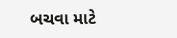બચવા માટે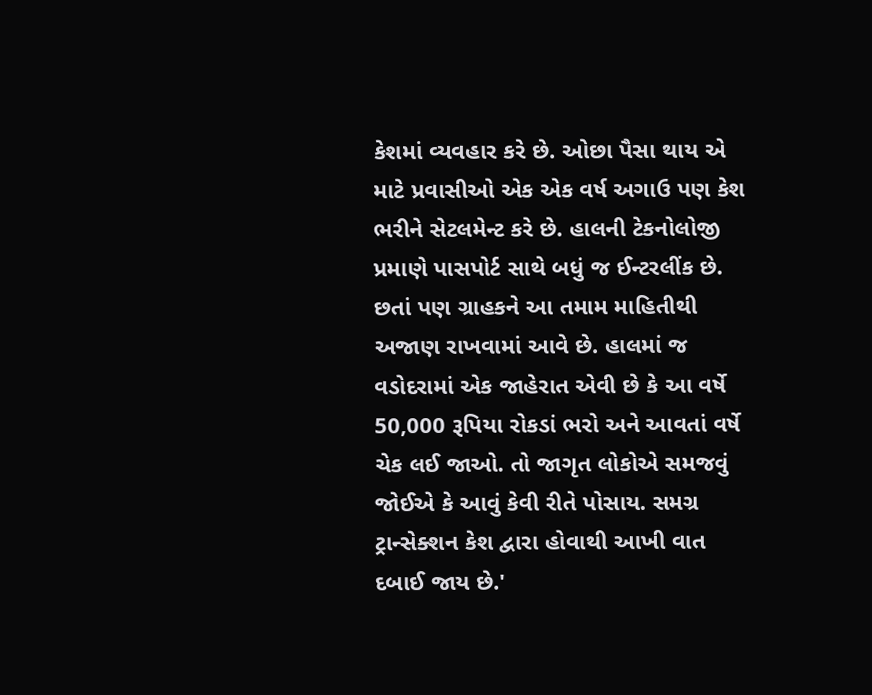કેશમાં વ્યવહાર કરે છે. ઓછા પૈસા થાય એ માટે પ્રવાસીઓ એક એક વર્ષ અગાઉ પણ કેશ ભરીને સેટલમેન્ટ કરે છે. હાલની ટેકનોલોજી પ્રમાણે પાસપોર્ટ સાથે બધું જ ઈન્ટરલીંક છે. છતાં પણ ગ્રાહકને આ તમામ માહિતીથી અજાણ રાખવામાં આવે છે. હાલમાં જ વડોદરામાં એક જાહેરાત એવી છે કે આ વર્ષે 50,000 રૂપિયા રોકડાં ભરો અને આવતાં વર્ષે ચેક લઈ જાઓ. તો જાગૃત લોકોએ સમજવું જોઈએ કે આવું કેવી રીતે પોસાય. સમગ્ર ટ્રાન્સેક્શન કેશ દ્વારા હોવાથી આખી વાત દબાઈ જાય છે.'